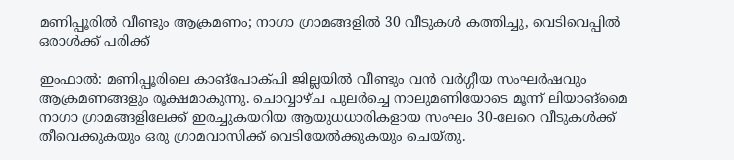മണിപ്പൂരിൽ വീണ്ടും ആക്രമണം; നാഗാ ഗ്രാമങ്ങളിൽ 30 വീടുകൾ കത്തിച്ചു, വെടിവെപ്പിൽ ഒരാൾക്ക് പരിക്ക്

ഇംഫാൽ: മണിപ്പൂരിലെ കാങ്‌പോക്‌പി ജില്ലയിൽ വീണ്ടും വൻ വർഗ്ഗീയ സംഘർഷവും ആക്രമണങ്ങളും രൂക്ഷമാകുന്നു. ചൊവ്വാഴ്ച പുലർച്ചെ നാലുമണിയോടെ മൂന്ന് ലിയാങ്‌മൈ നാഗാ ഗ്രാമങ്ങളിലേക്ക് ഇരച്ചുകയറിയ ആയുധധാരികളായ സംഘം 30-ലേറെ വീടുകൾക്ക് തീവെക്കുകയും ഒരു ഗ്രാമവാസിക്ക് വെടിയേൽക്കുകയും ചെയ്തു.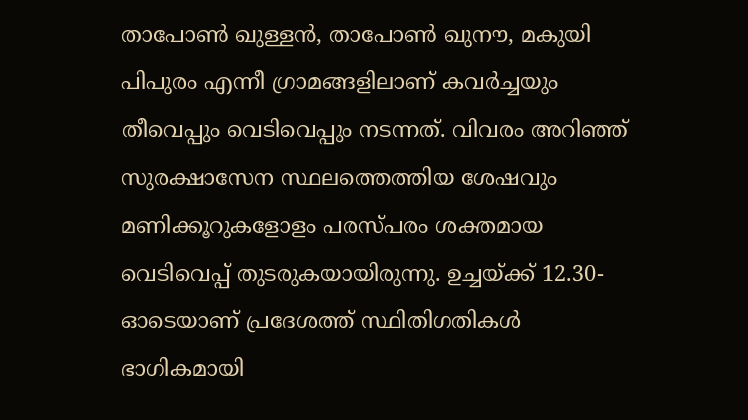താപോൺ ഖുള്ളൻ, താപോൺ ഖുനൗ, മകുയി പിപുരം എന്നീ ഗ്രാമങ്ങളിലാണ് കവർച്ചയും തീവെപ്പും വെടിവെപ്പും നടന്നത്. വിവരം അറിഞ്ഞ് സുരക്ഷാസേന സ്ഥലത്തെത്തിയ ശേഷവും മണിക്കൂറുകളോളം പരസ്പരം ശക്തമായ വെടിവെപ്പ് തുടരുകയായിരുന്നു. ഉച്ചയ്ക്ക് 12.30-ഓടെയാണ് പ്രദേശത്ത് സ്ഥിതിഗതികൾ ഭാഗികമായി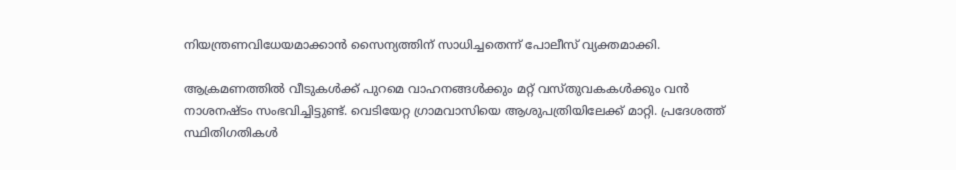നിയന്ത്രണവിധേയമാക്കാൻ സൈന്യത്തിന് സാധിച്ചതെന്ന് പോലീസ് വ്യക്തമാക്കി.

ആക്രമണത്തിൽ വീടുകൾക്ക് പുറമെ വാഹനങ്ങൾക്കും മറ്റ് വസ്തുവകകൾക്കും വൻ നാശനഷ്ടം സംഭവിച്ചിട്ടുണ്ട്. വെടിയേറ്റ ഗ്രാമവാസിയെ ആശുപത്രിയിലേക്ക് മാറ്റി. പ്രദേശത്ത് സ്ഥിതിഗതികൾ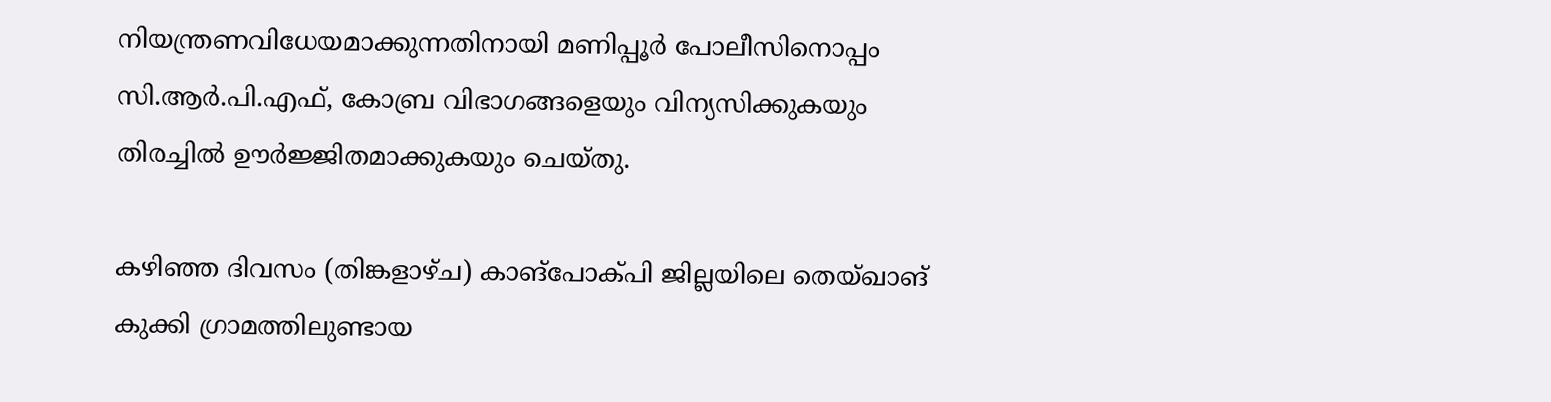നിയന്ത്രണവിധേയമാക്കുന്നതിനായി മണിപ്പൂർ പോലീസിനൊപ്പം സി.ആർ.പി.എഫ്, കോബ്ര വിഭാഗങ്ങളെയും വിന്യസിക്കുകയും തിരച്ചിൽ ഊർജ്ജിതമാക്കുകയും ചെയ്തു.

കഴിഞ്ഞ ദിവസം (തിങ്കളാഴ്ച) കാങ്‌പോക്‌പി ജില്ലയിലെ തെയ്ഖാങ് കുക്കി ഗ്രാമത്തിലുണ്ടായ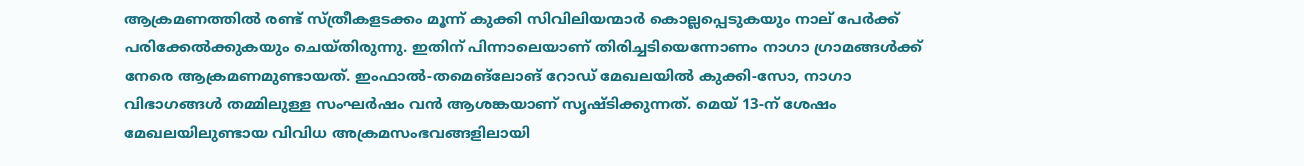ആക്രമണത്തിൽ രണ്ട് സ്ത്രീകളടക്കം മൂന്ന് കുക്കി സിവിലിയന്മാർ കൊല്ലപ്പെടുകയും നാല് പേർക്ക് പരിക്കേൽക്കുകയും ചെയ്തിരുന്നു. ഇതിന് പിന്നാലെയാണ് തിരിച്ചടിയെന്നോണം നാഗാ ഗ്രാമങ്ങൾക്ക് നേരെ ആക്രമണമുണ്ടായത്. ഇംഫാൽ-തമെങ്‌ലോങ് റോഡ് മേഖലയിൽ കുക്കി-സോ, നാഗാ വിഭാഗങ്ങൾ തമ്മിലുള്ള സംഘർഷം വൻ ആശങ്കയാണ് സൃഷ്ടിക്കുന്നത്. മെയ് 13-ന് ശേഷം മേഖലയിലുണ്ടായ വിവിധ അക്രമസംഭവങ്ങളിലായി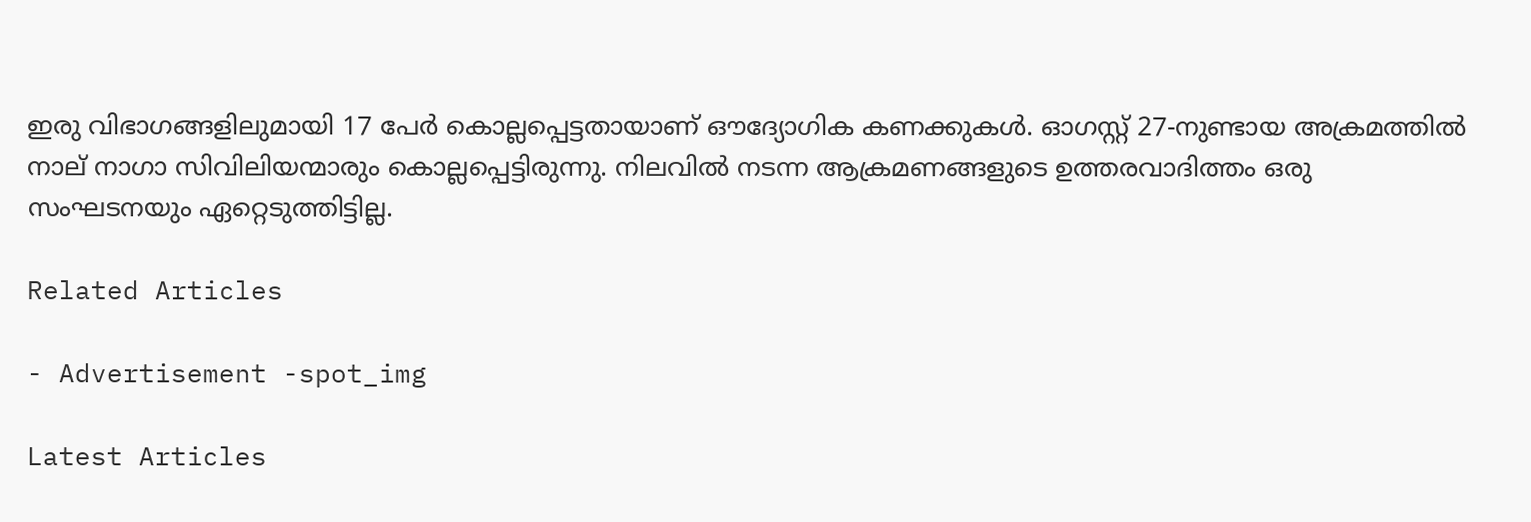ഇരു വിഭാഗങ്ങളിലുമായി 17 പേർ കൊല്ലപ്പെട്ടതായാണ് ഔദ്യോഗിക കണക്കുകൾ. ഓഗസ്റ്റ് 27-നുണ്ടായ അക്രമത്തിൽ നാല് നാഗാ സിവിലിയന്മാരും കൊല്ലപ്പെട്ടിരുന്നു. നിലവിൽ നടന്ന ആക്രമണങ്ങളുടെ ഉത്തരവാദിത്തം ഒരു സംഘടനയും ഏറ്റെടുത്തിട്ടില്ല.

Related Articles

- Advertisement -spot_img

Latest Articles